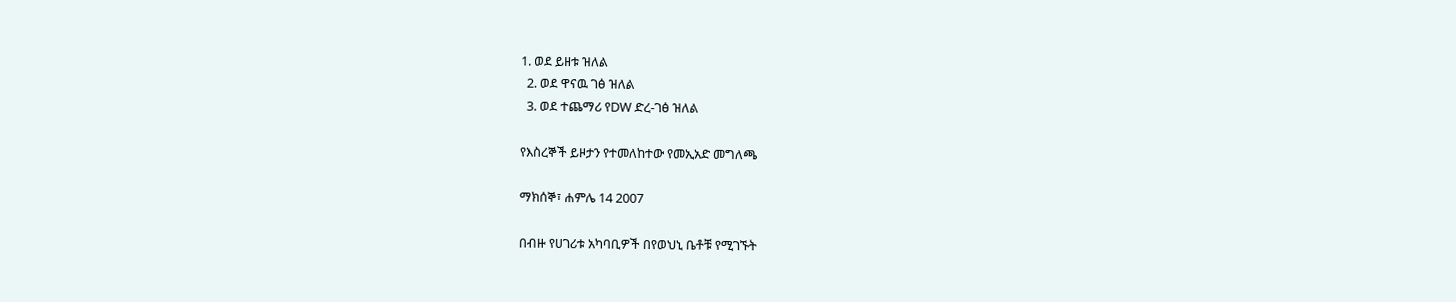1. ወደ ይዘቱ ዝለል
  2. ወደ ዋናዉ ገፅ ዝለል
  3. ወደ ተጨማሪ የDW ድረ-ገፅ ዝለል

የእስረኞች ይዞታን የተመለከተው የመኢአድ መግለጫ

ማክሰኞ፣ ሐምሌ 14 2007

በብዙ የሀገሪቱ አካባቢዎች በየወህኒ ቤቶቹ የሚገኙት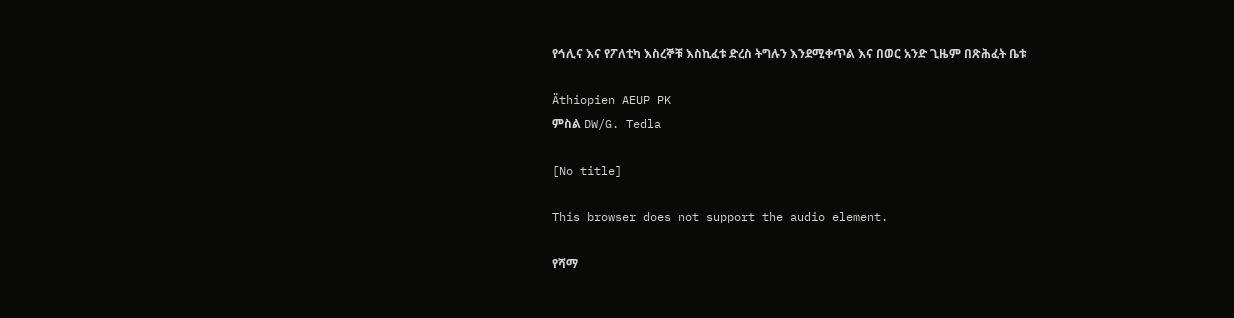የኅሊና እና የፖለቲካ እስረኞቹ እስኪፈቱ ድረስ ትግሉን እንደሚቀጥል እና በወር አንድ ጊዜም በጽሕፈት ቤቱ

Äthiopien AEUP PK
ምስል DW/G. Tedla

[No title]

This browser does not support the audio element.

የሻማ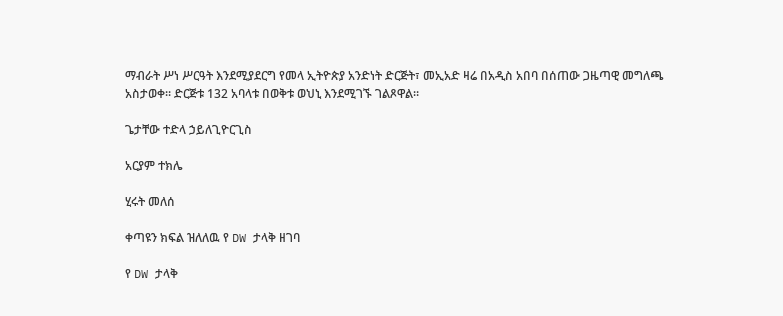ማብራት ሥነ ሥርዓት እንደሚያደርግ የመላ ኢትዮጵያ አንድነት ድርጅት፣ መኢአድ ዛሬ በአዲስ አበባ በሰጠው ጋዜጣዊ መግለጫ አስታወቀ። ድርጅቱ 132 አባላቱ በወቅቱ ወህኒ እንደሚገኙ ገልጾዋል።

ጌታቸው ተድላ ኃይለጊዮርጊስ

አርያም ተክሌ

ሂሩት መለሰ

ቀጣዩን ክፍል ዝለለዉ የ DW ታላቅ ዘገባ

የ DW ታላቅ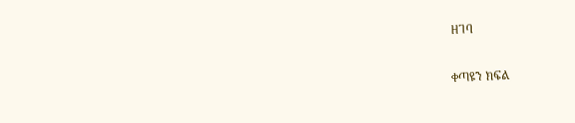ዘገባ

ቀጣዩን ክፍል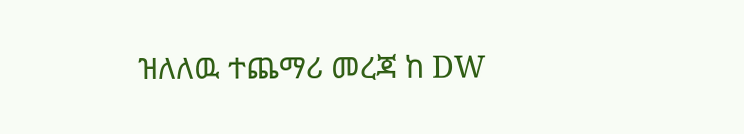ዝለለዉ ተጨማሪ መረጃ ከ DW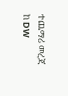ተጨማሪ መረጃ ከ DW